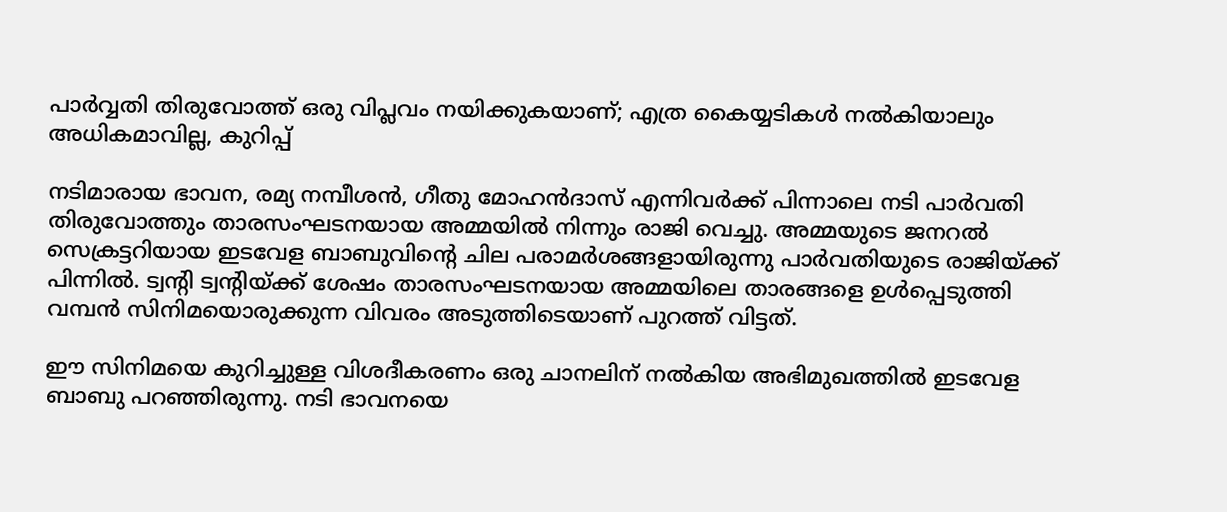പാര്‍വ്വതി തിരുവോത്ത് ഒരു വിപ്ലവം നയിക്കുകയാണ്; എത്ര കൈയ്യടികള്‍ നല്‍കിയാലും അധികമാവില്ല, കുറിപ്പ്

നടിമാരായ ഭാവന, രമ്യ നമ്പീശന്‍, ഗീതു മോഹന്‍ദാസ് എന്നിവര്‍ക്ക് പിന്നാലെ നടി പാര്‍വതി തിരുവോത്തും താരസംഘടനയായ അമ്മയില്‍ നിന്നും രാജി വെച്ചു. അമ്മയുടെ ജനറല്‍ സെക്രട്ടറിയായ ഇടവേള ബാബുവിന്റെ ചില പരാമര്‍ശങ്ങളായിരുന്നു പാര്‍വതിയുടെ രാജിയ്ക്ക് പിന്നില്‍. ട്വന്റി ട്വന്റിയ്ക്ക് ശേഷം താരസംഘടനയായ അമ്മയിലെ താരങ്ങളെ ഉള്‍പ്പെടുത്തി വമ്പന്‍ സിനിമയൊരുക്കുന്ന വിവരം അടുത്തിടെയാണ് പുറത്ത് വിട്ടത്.

ഈ സിനിമയെ കുറിച്ചുള്ള വിശദീകരണം ഒരു ചാനലിന് നല്‍കിയ അഭിമുഖത്തില്‍ ഇടവേള ബാബു പറഞ്ഞിരുന്നു. നടി ഭാവനയെ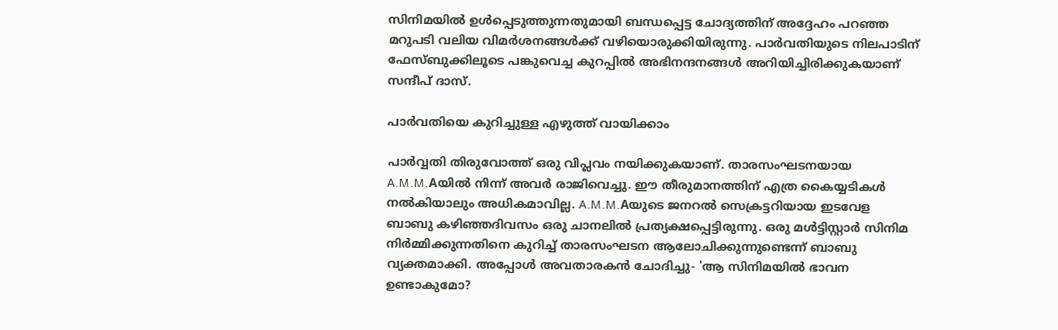സിനിമയില്‍ ഉള്‍പ്പെടുത്തുന്നതുമായി ബന്ധപ്പെട്ട ചോദ്യത്തിന് അദ്ദേഹം പറഞ്ഞ മറുപടി വലിയ വിമര്‍ശനങ്ങള്‍ക്ക് വഴിയൊരുക്കിയിരുന്നു. പാര്‍വതിയുടെ നിലപാടിന് ഫേസ്ബുക്കിലൂടെ പങ്കുവെച്ച കുറപ്പില്‍ അഭിനന്ദനങ്ങള്‍ അറിയിച്ചിരിക്കുകയാണ് സന്ദീപ് ദാസ്.

പാര്‍വതിയെ കുറിച്ചുള്ള എഴുത്ത് വായിക്കാം

പാര്‍വ്വതി തിരുവോത്ത് ഒരു വിപ്ലവം നയിക്കുകയാണ്. താരസംഘടനയായ A.M.M.Aയില്‍ നിന്ന് അവര്‍ രാജിവെച്ചു. ഈ തീരുമാനത്തിന് എത്ര കൈയ്യടികള്‍ നല്‍കിയാലും അധികമാവില്ല. A.M.M.Aയുടെ ജനറല്‍ സെക്രട്ടറിയായ ഇടവേള ബാബു കഴിഞ്ഞദിവസം ഒരു ചാനലില്‍ പ്രത്യക്ഷപ്പെട്ടിരുന്നു. ഒരു മള്‍ട്ടിസ്റ്റാര്‍ സിനിമ നിര്‍മ്മിക്കുന്നതിനെ കുറിച്ച് താരസംഘടന ആലോചിക്കുന്നുണ്ടെന്ന് ബാബു വ്യക്തമാക്കി. അപ്പോള്‍ അവതാരകന്‍ ചോദിച്ചു- 'ആ സിനിമയില്‍ ഭാവന ഉണ്ടാകുമോ?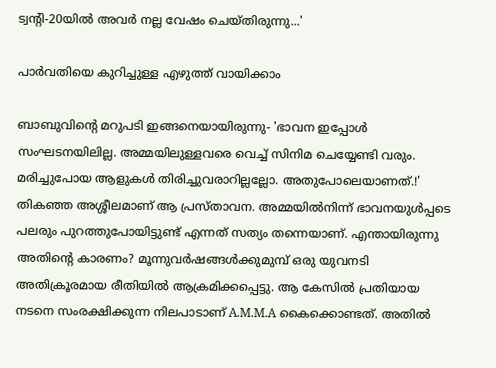ട്വന്റി-20യില്‍ അവര്‍ നല്ല വേഷം ചെയ്തിരുന്നു...'

പാര്‍വതിയെ കുറിച്ചുള്ള എഴുത്ത് വായിക്കാം

ബാബുവിന്റെ മറുപടി ഇങ്ങനെയായിരുന്നു- 'ഭാവന ഇപ്പോള്‍ സംഘടനയിലില്ല. അമ്മയിലുള്ളവരെ വെച്ച് സിനിമ ചെയ്യേണ്ടി വരും. മരിച്ചുപോയ ആളുകള്‍ തിരിച്ചുവരാറില്ലല്ലോ. അതുപോലെയാണത്.!' തികഞ്ഞ അശ്ശീലമാണ് ആ പ്രസ്താവന. അമ്മയില്‍നിന്ന് ഭാവനയുള്‍പ്പടെ പലരും പുറത്തുപോയിട്ടുണ്ട് എന്നത് സത്യം തന്നെയാണ്. എന്തായിരുന്നു അതിന്റെ കാരണം? മൂന്നുവര്‍ഷങ്ങള്‍ക്കുമുമ്പ് ഒരു യുവനടി അതിക്രൂരമായ രീതിയില്‍ ആക്രമിക്കപ്പെട്ടു. ആ കേസില്‍ പ്രതിയായ നടനെ സംരക്ഷിക്കുന്ന നിലപാടാണ് A.M.M.A കൈക്കൊണ്ടത്. അതില്‍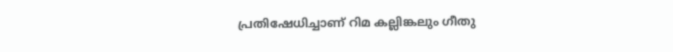പ്രതിഷേധിച്ചാണ് റിമ കല്ലിങ്കലും ഗീതു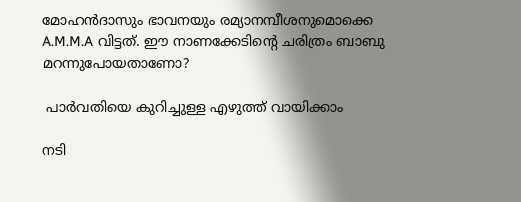മോഹന്‍ദാസും ഭാവനയും രമ്യാനമ്പീശനുമൊക്കെ A.M.M.A വിട്ടത്. ഈ നാണക്കേടിന്റെ ചരിത്രം ബാബു മറന്നുപോയതാണോ?

 പാര്‍വതിയെ കുറിച്ചുള്ള എഴുത്ത് വായിക്കാം

നടി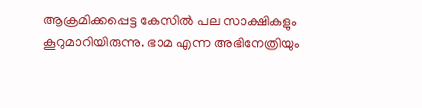ആക്രമിക്കപ്പെട്ട കേസില്‍ പല സാക്ഷികളും കൂറുമാറിയിരുന്നു. ഭാമ എന്ന അഭിനേത്രിയും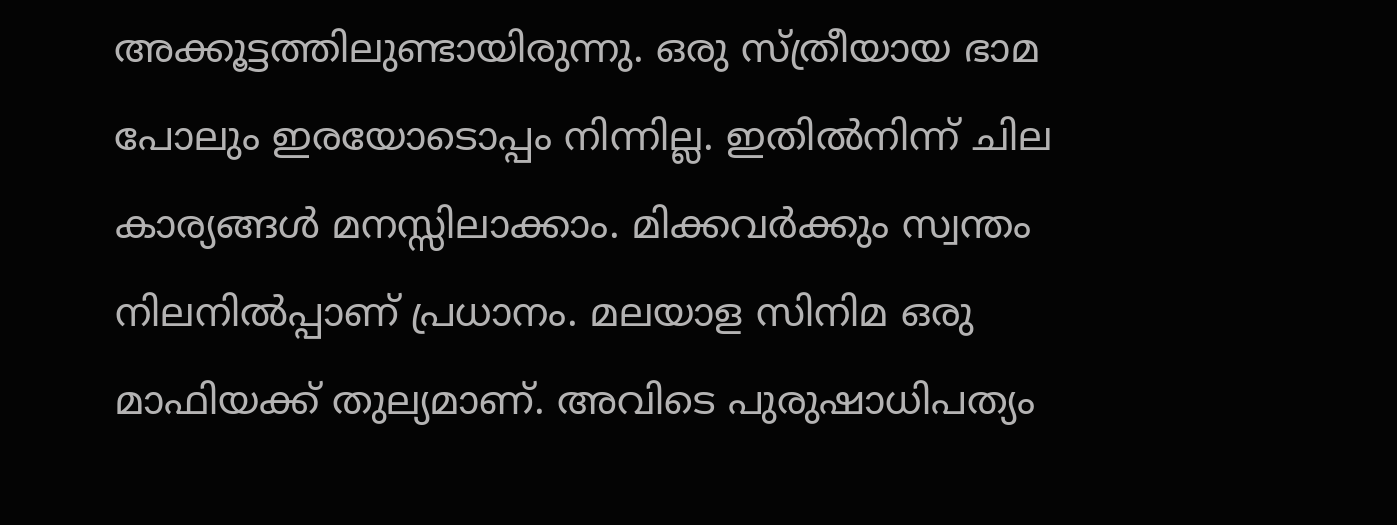അക്കൂട്ടത്തിലുണ്ടായിരുന്നു. ഒരു സ്ത്രീയായ ഭാമ പോലും ഇരയോടൊപ്പം നിന്നില്ല. ഇതില്‍നിന്ന് ചില കാര്യങ്ങള്‍ മനസ്സിലാക്കാം. മിക്കവര്‍ക്കും സ്വന്തം നിലനില്‍പ്പാണ് പ്രധാനം. മലയാള സിനിമ ഒരു മാഫിയക്ക് തുല്യമാണ്. അവിടെ പുരുഷാധിപത്യം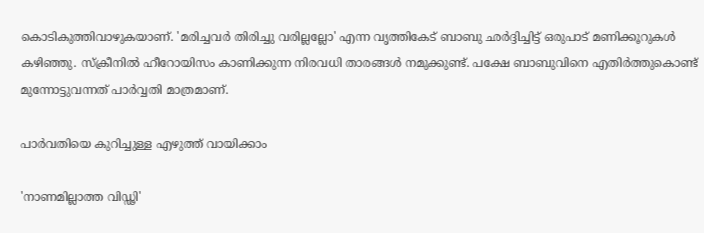കൊടികുത്തിവാഴുകയാണ്. 'മരിച്ചവര്‍ തിരിച്ചു വരില്ലല്ലോ' എന്ന വൃത്തികേട് ബാബു ഛര്‍ദ്ദിച്ചിട്ട് ഒരുപാട് മണിക്കൂറുകള്‍ കഴിഞ്ഞു. സ്‌ക്രീനില്‍ ഹീറോയിസം കാണിക്കുന്ന നിരവധി താരങ്ങള്‍ നമുക്കുണ്ട്. പക്ഷേ ബാബുവിനെ എതിര്‍ത്തുകൊണ്ട് മുന്നോട്ടുവന്നത് പാര്‍വ്വതി മാത്രമാണ്.

പാര്‍വതിയെ കുറിച്ചുള്ള എഴുത്ത് വായിക്കാം

'നാണമില്ലാത്ത വിഡ്ഢി'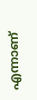എന്നാണ്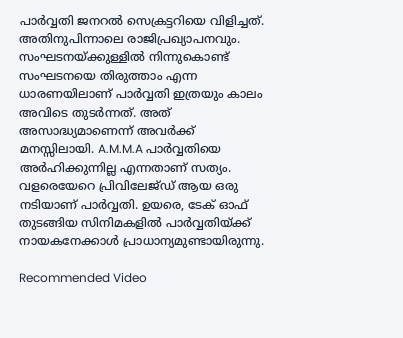പാര്‍വ്വതി ജനറല്‍ സെക്രട്ടറിയെ വിളിച്ചത്. അതിനുപിന്നാലെ രാജിപ്രഖ്യാപനവും. സംഘടനയ്ക്കുള്ളില്‍ നിന്നുകൊണ്ട് സംഘടനയെ തിരുത്താം എന്ന ധാരണയിലാണ് പാര്‍വ്വതി ഇത്രയും കാലം അവിടെ തുടര്‍ന്നത്. അത് അസാദ്ധ്യമാണെന്ന് അവര്‍ക്ക് മനസ്സിലായി. A.M.M.A പാര്‍വ്വതിയെ അര്‍ഹിക്കുന്നില്ല എന്നതാണ് സത്യം. വളരെയേറെ പ്രിവിലേജ്ഡ് ആയ ഒരു നടിയാണ് പാര്‍വ്വതി. ഉയരെ, ടേക് ഓഫ് തുടങ്ങിയ സിനിമകളില്‍ പാര്‍വ്വതിയ്ക്ക് നായകനേക്കാള്‍ പ്രാധാന്യമുണ്ടായിരുന്നു.

Recommended Video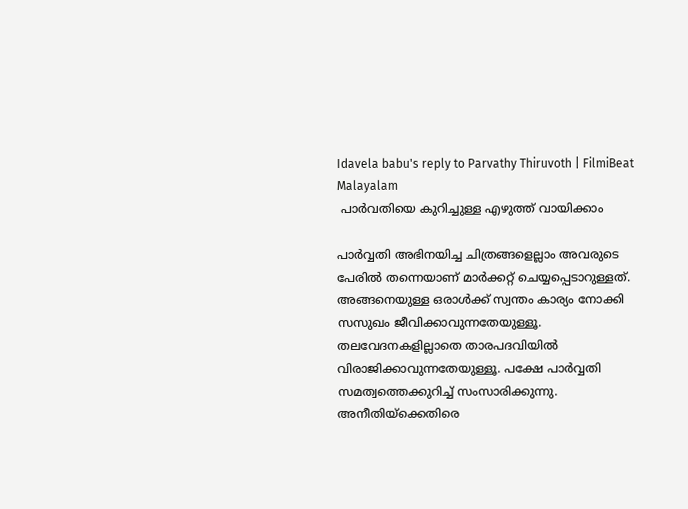Idavela babu's reply to Parvathy Thiruvoth | FilmiBeat Malayalam
 പാര്‍വതിയെ കുറിച്ചുള്ള എഴുത്ത് വായിക്കാം

പാര്‍വ്വതി അഭിനയിച്ച ചിത്രങ്ങളെല്ലാം അവരുടെ പേരില്‍ തന്നെയാണ് മാര്‍ക്കറ്റ് ചെയ്യപ്പെടാറുള്ളത്. അങ്ങനെയുള്ള ഒരാള്‍ക്ക് സ്വന്തം കാര്യം നോക്കി സസുഖം ജീവിക്കാവുന്നതേയുള്ളൂ. തലവേദനകളില്ലാതെ താരപദവിയില്‍ വിരാജിക്കാവുന്നതേയുള്ളൂ. പക്ഷേ പാര്‍വ്വതി സമത്വത്തെക്കുറിച്ച് സംസാരിക്കുന്നു. അനീതിയ്‌ക്കെതിരെ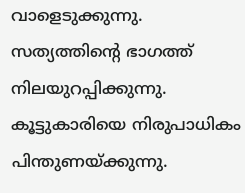വാളെടുക്കുന്നു. സത്യത്തിന്റെ ഭാഗത്ത് നിലയുറപ്പിക്കുന്നു. കൂട്ടുകാരിയെ നിരുപാധികം പിന്തുണയ്ക്കുന്നു.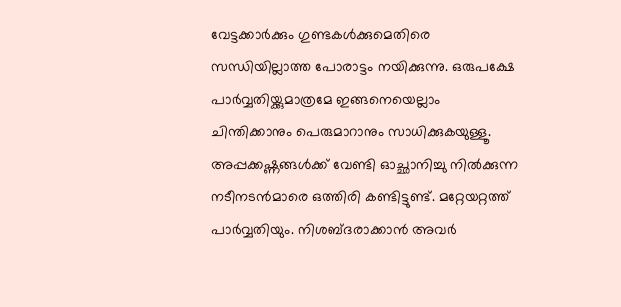വേട്ടക്കാര്‍ക്കും ഗുണ്ടകള്‍ക്കുമെതിരെ സന്ധിയില്ലാത്ത പോരാട്ടം നയിക്കുന്നു. ഒരുപക്ഷേ പാര്‍വ്വതിയ്ക്കുമാത്രമേ ഇങ്ങനെയെല്ലാം ചിന്തിക്കാനും പെരുമാറാനും സാധിക്കുകയുള്ളൂ. അപ്പക്കഷ്ണങ്ങള്‍ക്ക് വേണ്ടി ഓച്ഛാനിച്ചു നില്‍ക്കുന്ന നടീനടന്‍മാരെ ഒത്തിരി കണ്ടിട്ടുണ്ട്. മറ്റേയറ്റത്ത് പാര്‍വ്വതിയും. നിശബ്ദരാക്കാന്‍ അവര്‍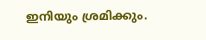ഇനിയും ശ്രമിക്കും.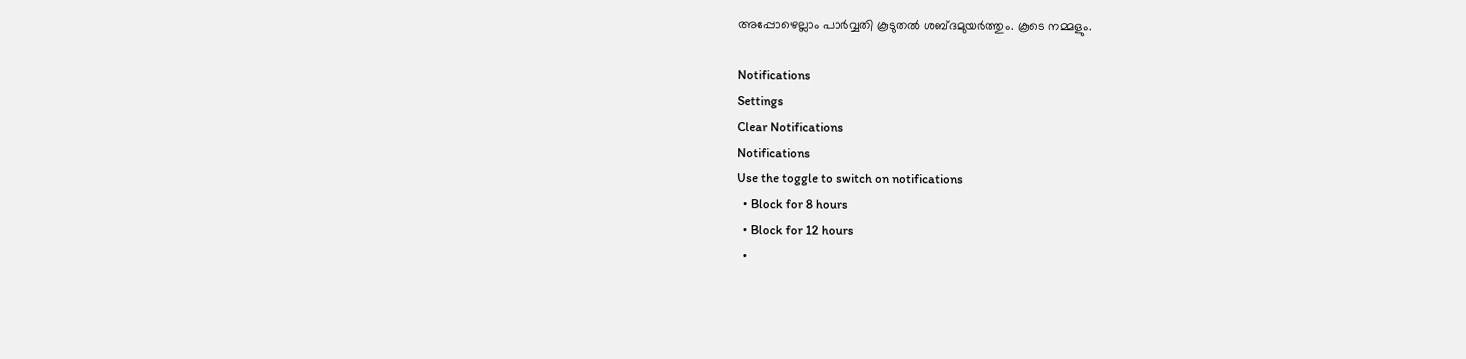അപ്പോഴെല്ലാം പാര്‍വ്വതി കൂടുതല്‍ ശബ്ദമുയര്‍ത്തും. കൂടെ നമ്മളും.

Notifications
Settings
Clear Notifications
Notifications
Use the toggle to switch on notifications
  • Block for 8 hours
  • Block for 12 hours
  •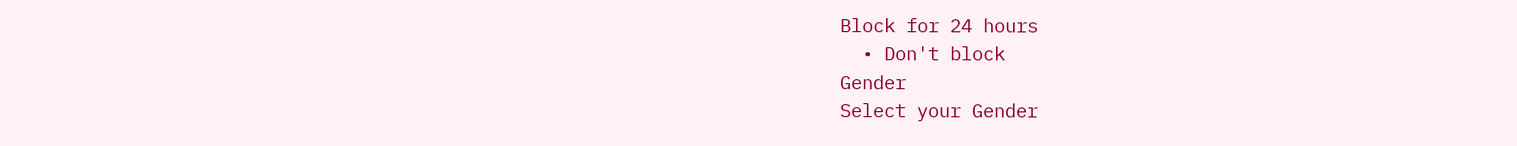Block for 24 hours
  • Don't block
Gender
Select your Gender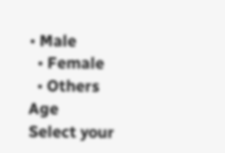• Male
  • Female
  • Others
Age
Select your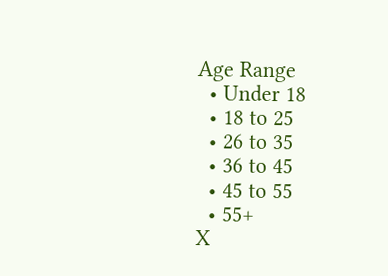Age Range
  • Under 18
  • 18 to 25
  • 26 to 35
  • 36 to 45
  • 45 to 55
  • 55+
X